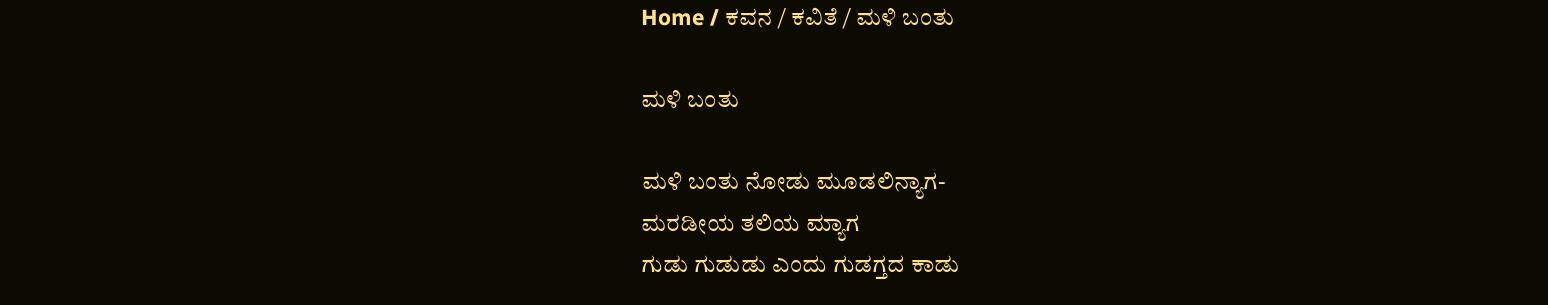Home / ಕವನ / ಕವಿತೆ / ಮಳಿ ಬಂತು

ಮಳಿ ಬಂತು

ಮಳಿ ಬಂತು ನೋಡು ಮೂಡಲಿನ್ಯಾಗ-
ಮರಡೀಯ ತಲಿಯ ಮ್ಯಾಗ
ಗುಡು ಗುಡುಡು ಎಂದು ಗುಡಗ್ತದ ಕಾಡು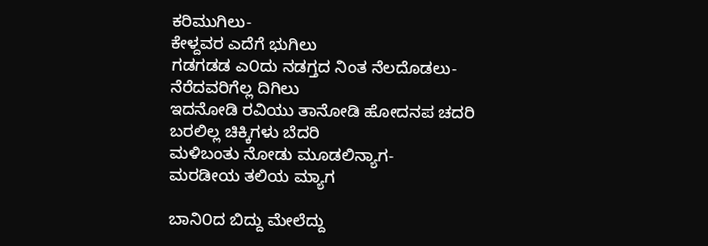ಕರಿಮುಗಿಲು-
ಕೇಳ್ದವರ ಎದೆಗೆ ಭುಗಿಲು
ಗಡಗಡಡ ಎ೦ದು ನಡಗ್ತದ ನಿಂತ ನೆಲದೊಡಲು-
ನೆರೆದವರಿಗೆಲ್ಲ ದಿಗಿಲು
ಇದನೋಡಿ ರವಿಯು ತಾನೋಡಿ ಹೋದನಪ ಚದರಿ
ಬರಲಿಲ್ಲ ಚಿಕ್ಕಿಗಳು ಬೆದರಿ
ಮಳಿಬಂತು ನೋಡು ಮೂಡಲಿನ್ಯಾಗ-
ಮರಡೀಯ ತಲಿಯ ಮ್ಯಾಗ

ಬಾನಿ೦ದ ಬಿದ್ದು ಮೇಲೆದ್ದು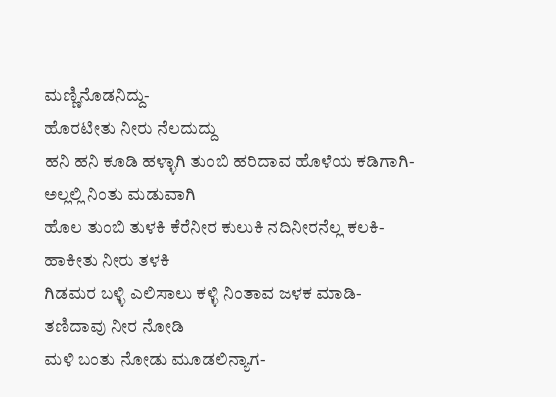ಮಣ್ಣಿನೊಡನಿದ್ದು-
ಹೊರಟೀತು ನೀರು ನೆಲದುದ್ದು
ಹನಿ ಹನಿ ಕೂಡಿ ಹಳ್ಳಾಗಿ ತುಂಬಿ ಹರಿದಾವ ಹೊಳೆಯ ಕಡಿಗಾಗಿ-
ಅಲ್ಲಲ್ಲಿ ನಿಂತು ಮಡುವಾಗಿ
ಹೊಲ ತುಂಬಿ ತುಳಕಿ ಕೆರೆನೀರ ಕುಲುಕಿ ನದಿನೀರನೆಲ್ಲ ಕಲಕಿ-
ಹಾಕೀತು ನೀರು ತಳಕಿ
ಗಿಡಮರ ಬಳ್ಳಿ ಎಲಿಸಾಲು ಕಳ್ಳಿ ನಿಂತಾವ ಜಳಕ ಮಾಡಿ-
ತಣಿದಾವು ನೀರ ನೋಡಿ
ಮಳಿ ಬಂತು ನೋಡು ಮೂಡಲಿನ್ಯಾಗ-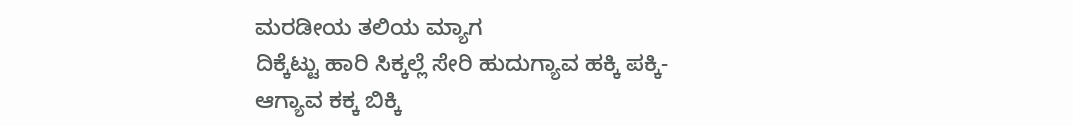ಮರಡೀಯ ತಲಿಯ ಮ್ಯಾಗ
ದಿಕ್ಕೆಟ್ಟು ಹಾರಿ ಸಿಕ್ಕಲ್ಲೆ ಸೇರಿ ಹುದುಗ್ಯಾವ ಹಕ್ಕಿ ಪಕ್ಕಿ-
ಆಗ್ಯಾವ ಕಕ್ಕ ಬಿಕ್ಕಿ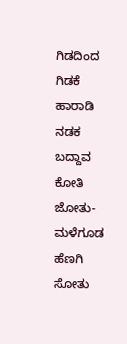ಗಿಡದಿಂದ ಗಿಡಕೆ ಹಾರಾಡಿ ನಡಕ ಬದ್ದಾವ ಕೋತಿ ಜೋತು-
ಮಳೆಗೂಡ ಹೆಣಗಿ ಸೋತು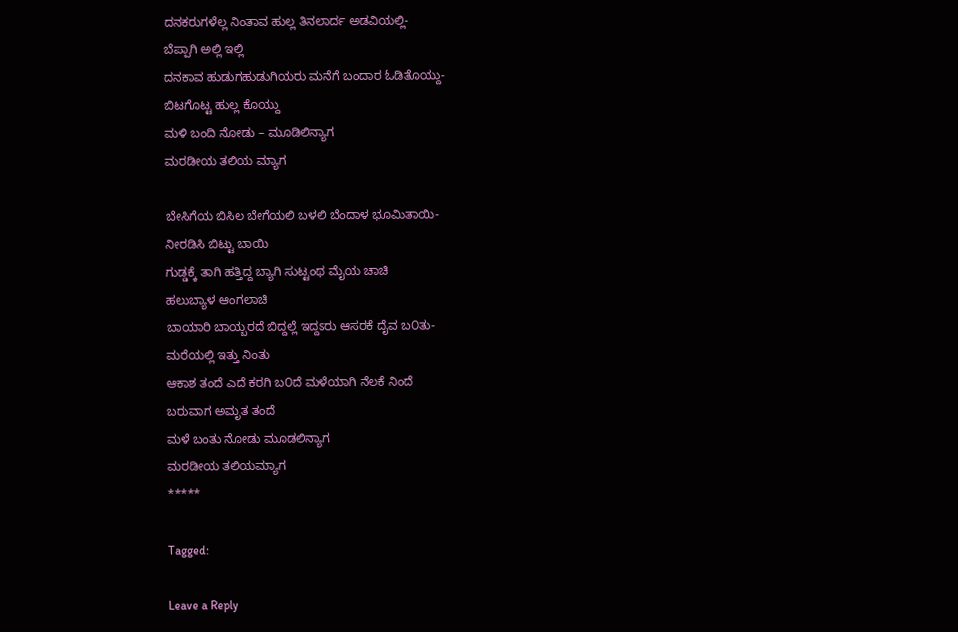ದನಕರುಗಳೆಲ್ಲ ನಿಂತಾವ ಹುಲ್ಲ ತಿನಲಾರ್ದ ಅಡವಿಯಲ್ಲಿ-
ಬೆಪ್ಪಾಗಿ ಅಲ್ಲಿ ಇಲ್ಲಿ
ದನಕಾವ ಹುಡುಗಹುಡುಗಿಯರು ಮನೆಗೆ ಬಂದಾರ ಓಡಿತೊಯ್ದು-
ಬಿಟಗೊಟ್ಟ ಹುಲ್ಲ ಕೊಯ್ದು
ಮಳಿ ಬಂದಿ ನೋಡು – ಮೂಡಿಲಿನ್ಯಾಗ
ಮರಡೀಯ ತಲಿಯ ಮ್ಯಾಗ

ಬೇಸಿಗೆಯ ಬಿಸಿಲ ಬೇಗೆಯಲಿ ಬಳಲಿ ಬೆಂದಾಳ ಭೂಮಿತಾಯಿ-
ನೀರಡಿಸಿ ಬಿಟ್ಟು ಬಾಯಿ
ಗುಡ್ಡಕ್ಕೆ ತಾಗಿ ಹತ್ತಿದ್ದ ಬ್ಯಾಗಿ ಸುಟ್ಟಂಥ ಮೈಯ ಚಾಚಿ
ಹಲುಬ್ಯಾಳ ಆಂಗಲಾಚಿ
ಬಾಯಾರಿ ಬಾಯ್ಬರದೆ ಬಿದ್ದಲ್ಲೆ ಇದ್ದಽರು ಆಸರಕೆ ದೈವ ಬ೦ತು-
ಮರೆಯಲ್ಲಿ ಇತ್ತು ನಿಂತು
ಆಕಾಶ ತಂದೆ ಎದೆ ಕರಗಿ ಬ೦ದೆ ಮಳೆಯಾಗಿ ನೆಲಕೆ ನಿಂದೆ
ಬರುವಾಗ ಅಮೃತ ತಂದೆ
ಮಳೆ ಬಂತು ನೋಡು ಮೂಡಲಿನ್ಯಾಗ
ಮರಡೀಯ ತಲಿಯಮ್ಯಾಗ
*****

Tagged:

Leave a Reply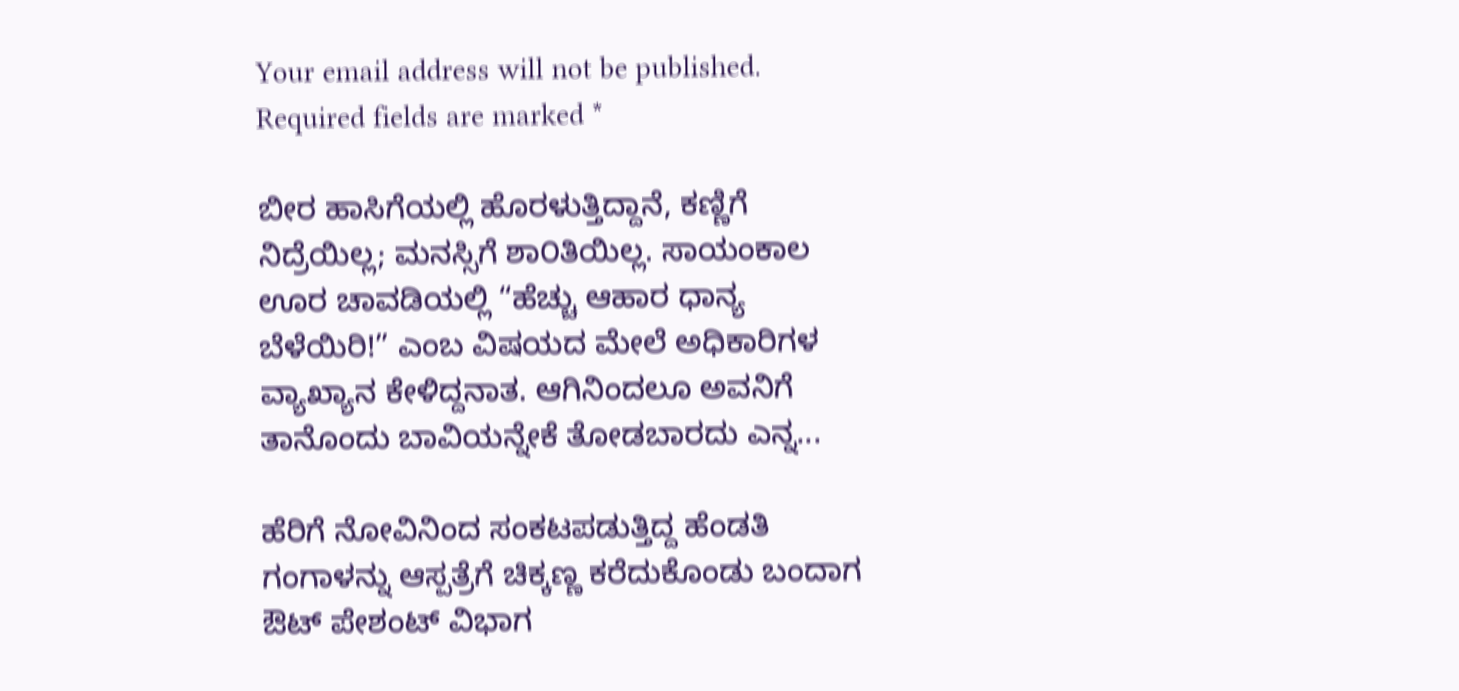Your email address will not be published. Required fields are marked *

ಬೀರ ಹಾಸಿಗೆಯಲ್ಲಿ ಹೊರಳುತ್ತಿದ್ದಾನೆ, ಕಣ್ಣಿಗೆ ನಿದ್ರೆಯಿಲ್ಲ; ಮನಸ್ಸಿಗೆ ಶಾ೦ತಿಯಿಲ್ಲ. ಸಾಯಂಕಾಲ ಊರ ಚಾವಡಿಯಲ್ಲಿ “ಹೆಚ್ಚು ಆಹಾರ ಧಾನ್ಯ ಬೆಳೆಯಿರಿ!” ಎಂಬ ವಿಷಯದ ಮೇಲೆ ಅಧಿಕಾರಿಗಳ ವ್ಯಾಖ್ಯಾನ ಕೇಳಿದ್ದನಾತ. ಆಗಿನಿಂದಲೂ ಅವನಿಗೆ ತಾನೊಂದು ಬಾವಿಯನ್ನೇಕೆ ತೋಡಬಾರದು ಎನ್ನ...

ಹೆರಿಗೆ ನೋವಿನಿಂದ ಸಂಕಟಪಡುತ್ತಿದ್ದ ಹೆಂಡತಿ ಗಂಗಾಳನ್ನು ಆಸ್ಪತ್ರೆಗೆ ಚಿಕ್ಕಣ್ಣ ಕರೆದುಕೊಂಡು ಬಂದಾಗ ಔಟ್ ಪೇಶಂಟ್ ವಿಭಾಗ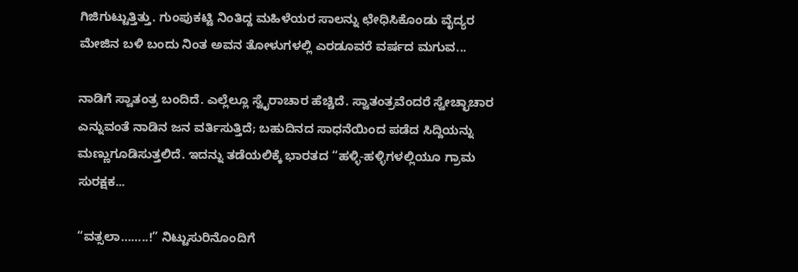ಗಿಜಿಗುಟ್ಟುತ್ತಿತ್ತು. ಗುಂಪುಕಟ್ಟಿ ನಿಂತಿದ್ದ ಮಹಿಳೆಯರ ಸಾಲನ್ನು ಛೇಧಿಸಿಕೊಂಡು ವೈದ್ಯರ ಮೇಜಿನ ಬಳಿ ಬಂದು ನಿಂತ ಅವನ ತೋಳುಗಳಲ್ಲಿ ಎರಡೂವರೆ ವರ್ಷದ ಮಗುವ...

ನಾಡಿಗೆ ಸ್ವಾತಂತ್ರ ಬಂದಿದೆ. ಎಲ್ಲೆಲ್ಲೂ ಸ್ವೈರಾಚಾರ ಹೆಚ್ಚಿದೆ. ಸ್ವಾತಂತ್ರವೆಂದರೆ ಸ್ವೇಚ್ಛಾಚಾರ ಎನ್ನುವಂತೆ ನಾಡಿನ ಜನ ವರ್ತಿಸುತ್ತಿದೆ; ಬಹುದಿನದ ಸಾಧನೆಯಿಂದ ಪಡೆದ ಸಿದ್ದಿಯನ್ನು ಮಣ್ಣುಗೂಡಿಸುತ್ತಲಿದೆ. ಇದನ್ನು ತಡೆಯಲಿಕ್ಕೆ ಭಾರತದ “ಹಳ್ಳಿ-ಹಳ್ಳಿಗಳಲ್ಲಿಯೂ ಗ್ರಾಮ ಸುರಕ್ಷಕ...

“ವತ್ಸಲಾ……..!” ನಿಟ್ಟುಸುರಿನೊಂದಿಗೆ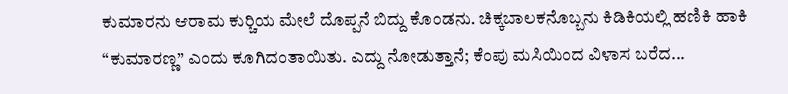ಕುಮಾರನು ಆರಾಮ ಕುರ್‍ಚಿಯ ಮೇಲೆ ದೊಪ್ಪನೆ ಬಿದ್ದು ಕೊಂಡನು. ಚಿಕ್ಕಬಾಲಕನೊಬ್ಬನು ಕಿಡಿಕಿಯಲ್ಲಿ ಹಣಿಕಿ ಹಾಕಿ “ಕುಮಾರಣ್ಣ” ಎಂದು ಕೂಗಿದಂತಾಯಿತು. ಎದ್ದು ನೋಡುತ್ತಾನೆ; ಕೆಂಪು ಮಸಿಯಿಂದ ವಿಳಾಸ ಬರೆದ...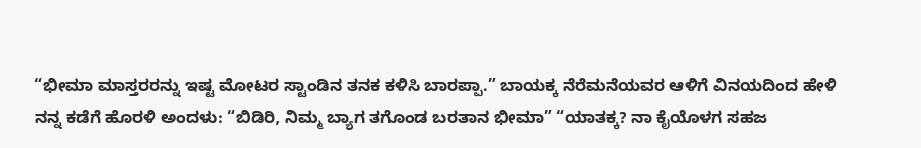“ಭೀಮಾ ಮಾಸ್ತರರನ್ನು ಇಷ್ಟ ಮೋಟರ ಸ್ಟಾಂಡಿನ ತನಕ ಕಳಿಸಿ ಬಾರಪ್ಪಾ.” ಬಾಯಕ್ಕ ನೆರೆಮನೆಯವರ ಆಳಿಗೆ ವಿನಯದಿಂದ ಹೇಳಿ ನನ್ನ ಕಡೆಗೆ ಹೊರಳಿ ಅಂದಳು: “ಬಿಡಿರಿ, ನಿಮ್ಮ ಬ್ಯಾಗ ತಗೊಂಡ ಬರತಾನ ಭೀಮಾ” “ಯಾತಕ್ಕ? ನಾ ಕೈಯೊಳಗ ಸಹಜ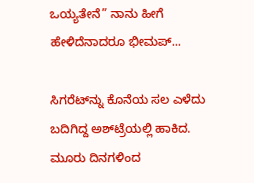ಒಯ್ಯತೇನೆ” ನಾನು ಹೀಗೆ ಹೇಳಿದೆನಾದರೂ ಭೀಮಪ್...

ಸಿಗರೆಟ್‌ನ್ನು ಕೊನೆಯ ಸಲ ಎಳೆದು ಬದಿಗಿದ್ದ ಅಶ್‌ಟ್ರೆಯಲ್ಲಿ ಹಾಕಿದ. ಮೂರು ದಿನಗಳಿಂದ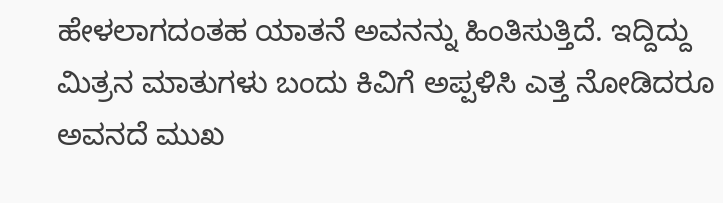ಹೇಳಲಾಗದಂತಹ ಯಾತನೆ ಅವನನ್ನು ಹಿಂತಿಸುತ್ತಿದೆ. ಇದ್ದಿದ್ದು ಮಿತ್ರನ ಮಾತುಗಳು ಬಂದು ಕಿವಿಗೆ ಅಪ್ಪಳಿಸಿ ಎತ್ತ ನೋಡಿದರೂ ಅವನದೆ ಮುಖ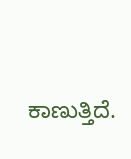ಕಾಣುತ್ತಿದೆ.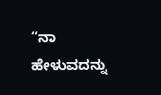“ನಾ ಹೇಳುವದನ್ನು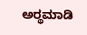ಅರ್‍ಥಮಾಡಿ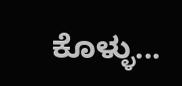ಕೊಳ್ಳು...